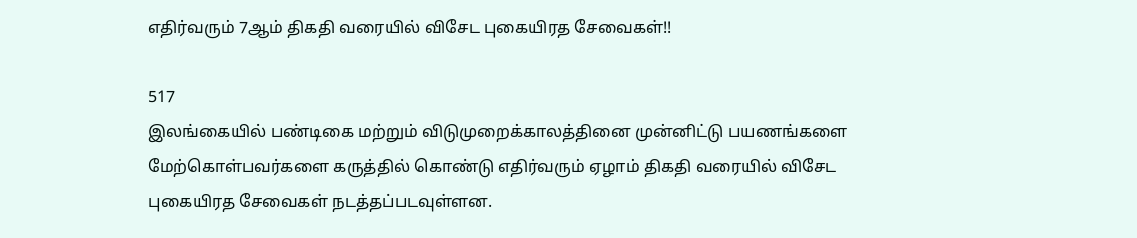எதிர்வரும் 7ஆம் திகதி வரையில் விசேட புகையிரத சேவைகள்!!

517
இலங்கையில் பண்டிகை மற்றும் விடுமுறைக்காலத்தினை முன்னிட்டு பயணங்களை மேற்கொள்பவர்களை கருத்தில் கொண்டு எதிர்வரும் ஏழாம் திகதி வரையில் விசேட புகையிரத சேவைகள் நடத்தப்படவுள்ளன.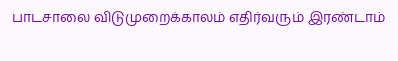பாடசாலை விடுமுறைக்காலம் எதிர்வரும் இரண்டாம்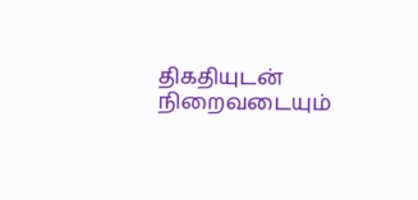திகதியுடன் நிறைவடையும்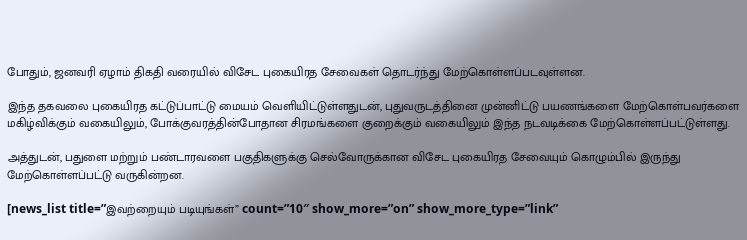போதும், ஜனவரி ஏழாம் திகதி வரையில் விசேட புகையிரத சேவைகள் தொடர்ந்து மேற்கொள்ளப்படவுள்ளன.

இந்த தகவலை புகையிரத கட்டுப்பாட்டு மையம் வெளியிட்டுள்ளதுடன், புதுவருடத்தினை முன்னிட்டு பயணங்களை மேற்கொள்பவர்களை மகிழ்விக்கும் வகையிலும், போக்குவரத்தின்போதான சிரமங்களை குறைக்கும் வகையிலும் இந்த நடவடிக்கை மேற்கொள்ளப்பட்டுள்ளது.

அத்துடன், பதுளை மற்றும் பண்டாரவளை பகுதிகளுக்கு செல்வோருக்கான விசேட புகையிரத சேவையும் கொழும்பில் இருந்து மேற்கொள்ளப்பட்டு வருகின்றன.

[news_list title=”இவற்றையும் படியுங்கள்” count=”10″ show_more=”on” show_more_type=”link”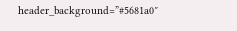header_background=”#5681a0″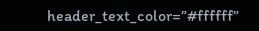header_text_color=”#ffffff”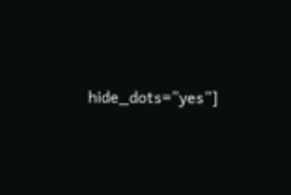hide_dots=”yes”]